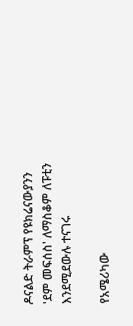ዶናልድ ትራምፕ የዩክሬናውያንን 'ደም መፍሰስ' ለማስቆም ለፑቲን እንደሚደውሉ ተናገሩ

የአሜሪካው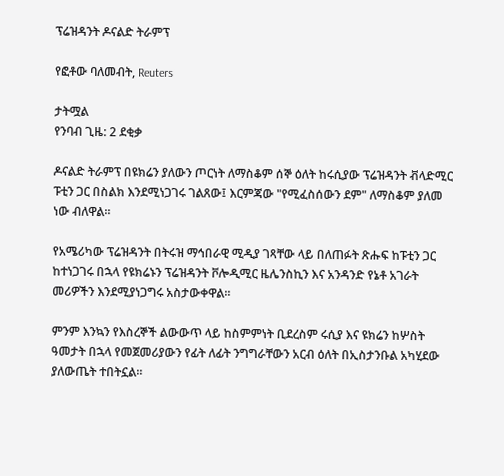ፕሬዝዳንት ዶናልድ ትራምፕ

የፎቶው ባለመብት, Reuters

ታትሟል
የንባብ ጊዜ: 2 ደቂቃ

ዶናልድ ትራምፕ በዩክሬን ያለውን ጦርነት ለማስቆም ሰኞ ዕለት ከሩሲያው ፕሬዝዳንት ቭላድሚር ፑቲን ጋር በስልክ እንደሚነጋገሩ ገልጸው፤ እርምጃው "የሚፈስሰውን ደም" ለማስቆም ያለመ ነው ብለዋል።

የአሜሪካው ፕሬዝዳንት በትሩዝ ማኅበራዊ ሚዲያ ገጻቸው ላይ በለጠፉት ጽሑፍ ከፑቲን ጋር ከተነጋገሩ በኋላ የዩክሬኑን ፕሬዝዳንት ቮሎዲሚር ዜሌንስኪን እና አንዳንድ የኔቶ አገራት መሪዎችን እንደሚያነጋግሩ አስታውቀዋል።

ምንም እንኳን የእስረኞች ልውውጥ ላይ ከስምምነት ቢደረስም ሩሲያ እና ዩክሬን ከሦስት ዓመታት በኋላ የመጀመሪያውን የፊት ለፊት ንግግራቸውን አርብ ዕለት በኢስታንቡል አካሂደው ያለውጤት ተበትኗል።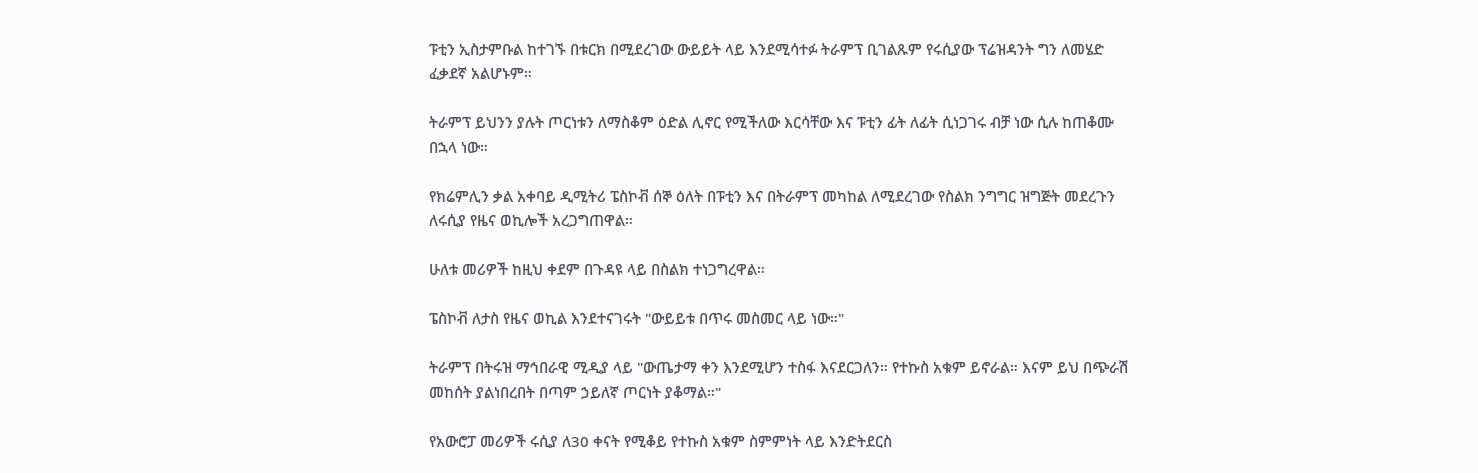ፑቲን ኢስታምቡል ከተገኙ በቱርክ በሚደረገው ውይይት ላይ እንደሚሳተፉ ትራምፕ ቢገልጹም የሩሲያው ፕሬዝዳንት ግን ለመሄድ ፈቃደኛ አልሆኑም።

ትራምፕ ይህንን ያሉት ጦርነቱን ለማስቆም ዕድል ሊኖር የሚችለው እርሳቸው እና ፑቲን ፊት ለፊት ሲነጋገሩ ብቻ ነው ሲሉ ከጠቆሙ በኋላ ነው።

የክሬምሊን ቃል አቀባይ ዲሚትሪ ፔስኮቭ ሰኞ ዕለት በፑቲን እና በትራምፕ መካከል ለሚደረገው የስልክ ንግግር ዝግጅት መደረጉን ለሩሲያ የዜና ወኪሎች አረጋግጠዋል።

ሁለቱ መሪዎች ከዚህ ቀደም በጉዳዩ ላይ በስልክ ተነጋግረዋል።

ፔስኮቭ ለታስ የዜና ወኪል እንደተናገሩት "ውይይቱ በጥሩ መስመር ላይ ነው።"

ትራምፕ በትሩዝ ማኅበራዊ ሚዲያ ላይ "ውጤታማ ቀን እንደሚሆን ተስፋ እናደርጋለን። የተኩስ አቁም ይኖራል። እናም ይህ በጭራሽ መከሰት ያልነበረበት በጣም ኃይለኛ ጦርነት ያቆማል።"

የአውሮፓ መሪዎች ሩሲያ ለ30 ቀናት የሚቆይ የተኩስ አቁም ስምምነት ላይ እንድትደርስ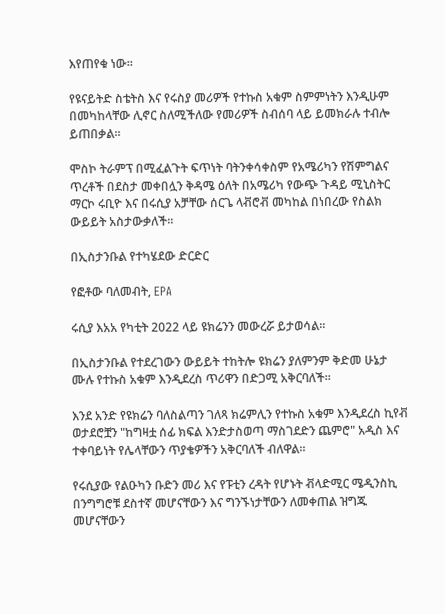እየጠየቁ ነው።

የዩናይትድ ስቴትስ እና የሩስያ መሪዎች የተኩስ አቁም ስምምነትን እንዲሁም በመካከላቸው ሊኖር ስለሚችለው የመሪዎች ስብሰባ ላይ ይመክራሉ ተብሎ ይጠበቃል።

ሞስኮ ትራምፕ በሚፈልጉት ፍጥነት ባትንቀሳቀስም የአሜሪካን የሽምግልና ጥረቶች በደስታ መቀበሏን ቅዳሜ ዕለት በአሜሪካ የውጭ ጉዳይ ሚኒስትር ማርኮ ሩቢዮ እና በሩሲያ አቻቸው ሰርጌ ላቭሮቭ መካከል በነበረው የስልክ ውይይት አስታውቃለች።

በኢስታንቡል የተካሄደው ድርድር

የፎቶው ባለመብት, EPA

ሩሲያ እአአ የካቲት 2022 ላይ ዩክሬንን መውረሯ ይታወሳል።

በኢስታንቡል የተደረገውን ውይይት ተከትሎ ዩክሬን ያለምንም ቅድመ ሁኔታ ሙሉ የተኩስ አቁም እንዲደረስ ጥሪዋን በድጋሚ አቅርባለች።

እንደ አንድ የዩክሬን ባለስልጣን ገለጻ ክሬምሊን የተኩስ አቁም እንዲደረስ ኪየቭ ወታደሮቿን "ከግዛቷ ሰፊ ክፍል እንድታስወጣ ማስገደድን ጨምሮ" አዲስ እና ተቀባይነት የሌላቸውን ጥያቄዎችን አቅርባለች ብለዋል።

የሩሲያው የልዑካን ቡድን መሪ እና የፑቲን ረዳት የሆኑት ቭላድሚር ሜዲንስኪ በንግግሮቹ ደስተኛ መሆናቸውን እና ግንኙነታቸውን ለመቀጠል ዝግጁ መሆናቸውን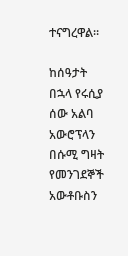ተናግረዋል።

ከሰዓታት በኋላ የሩሲያ ሰው አልባ አውሮፕላን በሱሚ ግዛት የመንገደኞች አውቶቡስን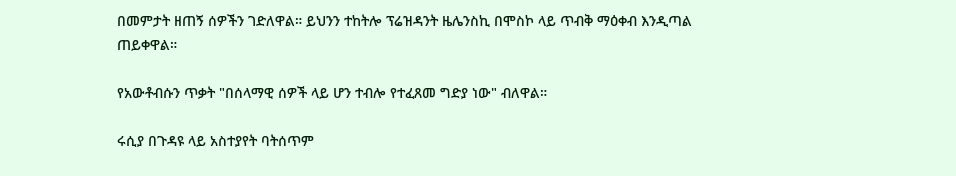በመምታት ዘጠኝ ሰዎችን ገድለዋል። ይህንን ተከትሎ ፕሬዝዳንት ዜሌንስኪ በሞስኮ ላይ ጥብቅ ማዕቀብ እንዲጣል ጠይቀዋል።

የአውቶብሱን ጥቃት "በሰላማዊ ሰዎች ላይ ሆን ተብሎ የተፈጸመ ግድያ ነው" ብለዋል።

ሩሲያ በጉዳዩ ላይ አስተያየት ባትሰጥም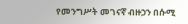የመንግሥት መገናኛ ብዙኃን በሱሚ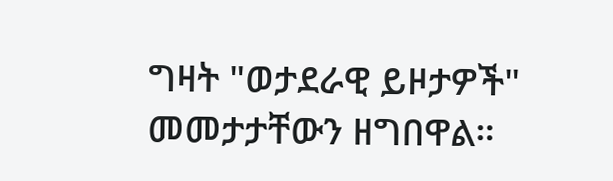ግዛት "ወታደራዊ ይዞታዎች" መመታታቸውን ዘግበዋል።